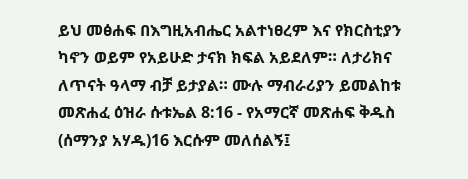ይህ መፅሐፍ በእግዚአብሔር አልተነፀረም እና የክርስቲያን ካኖን ወይም የአይሁድ ታናክ ክፍል አይደለም። ለታሪክና ለጥናት ዓላማ ብቻ ይታያል። ሙሉ ማብራሪያን ይመልከቱ መጽሐፈ ዕዝራ ሱቱኤል 8:16 - የአማርኛ መጽሐፍ ቅዱስ (ሰማንያ አሃዱ)16 እርሱም መለሰልኝ፤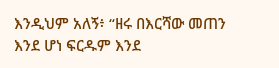እንዲህም አለኝ፥ “ዘሩ በእርሻው መጠን እንደ ሆነ ፍርዱም እንደ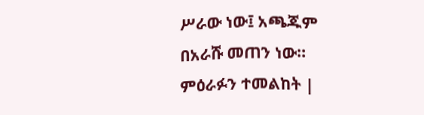ሥራው ነው፤ አጫጁም በአራሹ መጠን ነው። ምዕራፉን ተመልከት |